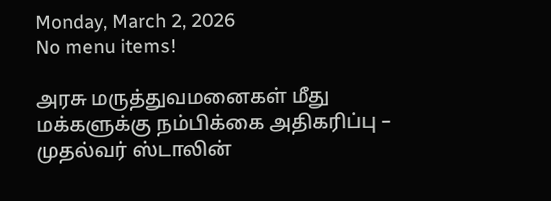Monday, March 2, 2026
No menu items!

அரசு மருத்துவமனைகள் மீது மக்களுக்கு நம்பிக்கை அதிகரிப்பு – முதல்வர் ஸ்டாலின்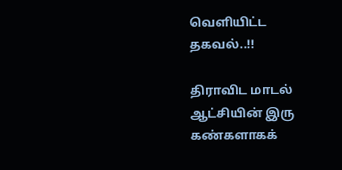வெளியிட்ட தகவல்..!!

திராவிட மாடல் ஆட்சியின் இரு கண்களாகக்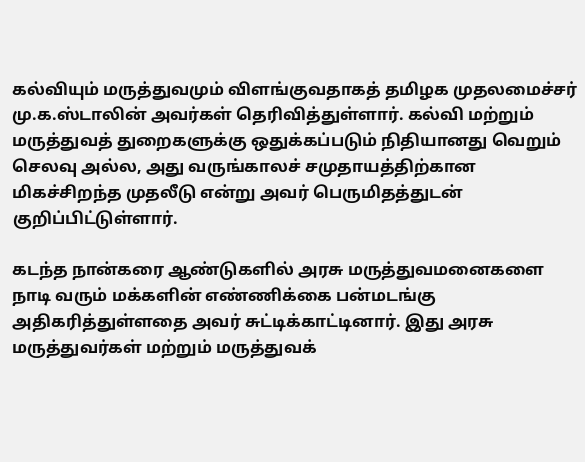கல்வியும் மருத்துவமும் விளங்குவதாகத் தமிழக முதலமைச்சர் மு.க.ஸ்டாலின் அவர்கள் தெரிவித்துள்ளார். கல்வி மற்றும் மருத்துவத் துறைகளுக்கு ஒதுக்கப்படும் நிதியானது வெறும் செலவு அல்ல, அது வருங்காலச் சமுதாயத்திற்கான மிகச்சிறந்த முதலீடு என்று அவர் பெருமிதத்துடன் குறிப்பிட்டுள்ளார்.

கடந்த நான்கரை ஆண்டுகளில் அரசு மருத்துவமனைகளை நாடி வரும் மக்களின் எண்ணிக்கை பன்மடங்கு அதிகரித்துள்ளதை அவர் சுட்டிக்காட்டினார். இது அரசு மருத்துவர்கள் மற்றும் மருத்துவக்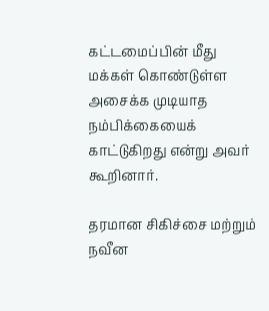கட்டமைப்பின் மீது மக்கள் கொண்டுள்ள அசைக்க முடியாத நம்பிக்கையைக் காட்டுகிறது என்று அவர் கூறினார்.

தரமான சிகிச்சை மற்றும் நவீன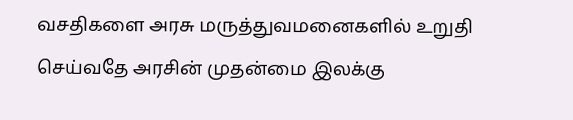வசதிகளை அரசு மருத்துவமனைகளில் உறுதி செய்வதே அரசின் முதன்மை இலக்கு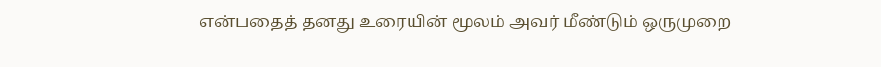என்பதைத் தனது உரையின் மூலம் அவர் மீண்டும் ஒருமுறை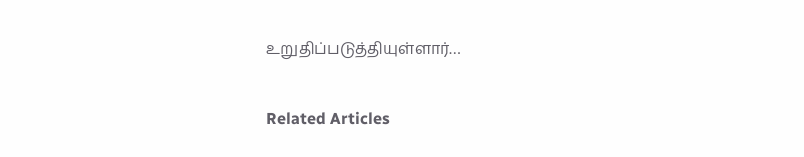உறுதிப்படுத்தியுள்ளார்…

Related Articles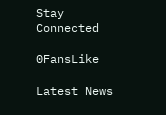Stay Connected

0FansLike

Latest News